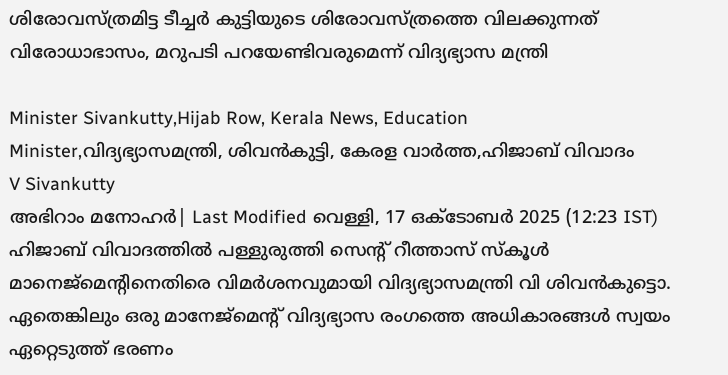ശിരോവസ്ത്രമിട്ട ടീച്ചർ കുട്ടിയുടെ ശിരോവസ്ത്രത്തെ വിലക്കുന്നത് വിരോധാഭാസം, മറുപടി പറയേണ്ടിവരുമെന്ന് വിദ്യഭ്യാസ മന്ത്രി

Minister Sivankutty,Hijab Row, Kerala News, Education Minister,വിദ്യഭ്യാസമന്ത്രി, ശിവൻകുട്ടി, കേരള വാർത്ത,ഹിജാബ് വിവാദം
V Sivankutty
അഭിറാം മനോഹർ| Last Modified വെള്ളി, 17 ഒക്‌ടോബര്‍ 2025 (12:23 IST)
ഹിജാബ് വിവാദത്തില്‍ പള്ളുരുത്തി സെന്റ് റീത്താസ് സ്‌കൂള്‍ മാനെജ്‌മെന്റിനെതിരെ വിമര്‍ശനവുമായി വിദ്യഭ്യാസമന്ത്രി വി ശിവന്‍കുട്ടൊ. ഏതെങ്കിലും ഒരു മാനേജ്‌മെന്റ് വിദ്യഭ്യാസ രംഗത്തെ അധികാരങ്ങള്‍ സ്വയം ഏറ്റെടുത്ത് ഭരണം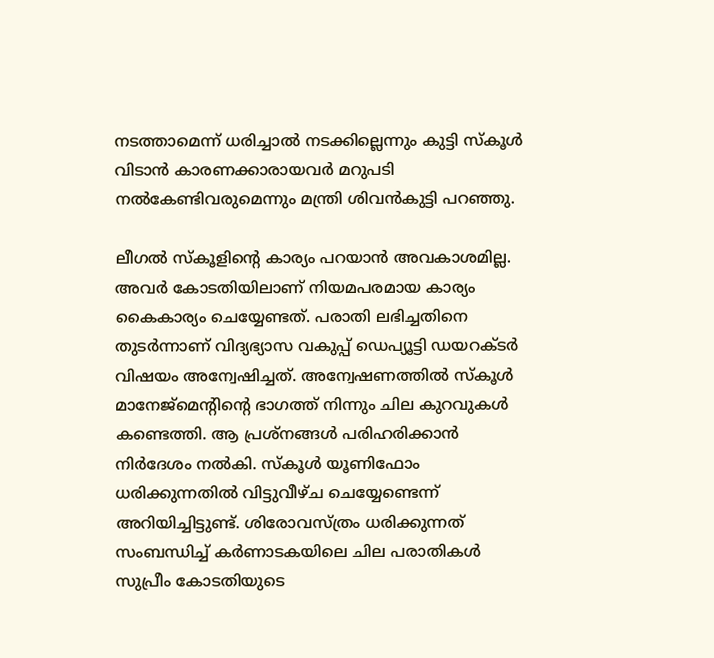നടത്താമെന്ന് ധരിച്ചാല്‍ നടക്കില്ലെന്നും കുട്ടി സ്‌കൂള്‍ വിടാന്‍ കാരണക്കാരായവര്‍ മറുപടി നല്‍കേണ്ടിവരുമെന്നും മന്ത്രി ശിവന്‍കുട്ടി പറഞ്ഞു.

ലീഗല്‍ സ്‌കൂളിന്റെ കാര്യം പറയാന്‍ അവകാശമില്ല. അവര്‍ കോടതിയിലാണ് നിയമപരമായ കാര്യം കൈകാര്യം ചെയ്യേണ്ടത്. പരാതി ലഭിച്ചതിനെ തുടര്‍ന്നാണ് വിദ്യഭ്യാസ വകുപ്പ് ഡെപ്യൂട്ടി ഡയറക്ടര്‍ വിഷയം അന്വേഷിച്ചത്. അന്വേഷണത്തില്‍ സ്‌കൂള്‍ മാനേജ്‌മെന്റിന്റെ ഭാഗത്ത് നിന്നും ചില കുറവുകള്‍ കണ്ടെത്തി. ആ പ്രശ്‌നങ്ങള്‍ പരിഹരിക്കാന്‍ നിര്‍ദേശം നല്‍കി. സ്‌കൂള്‍ യൂണിഫോം ധരിക്കുന്നതില്‍ വിട്ടുവീഴ്ച ചെയ്യേണ്ടെന്ന് അറിയിച്ചിട്ടുണ്ട്. ശിരോവസ്ത്രം ധരിക്കുന്നത് സംബന്ധിച്ച് കര്‍ണാടകയിലെ ചില പരാതികള്‍ സുപ്രീം കോടതിയുടെ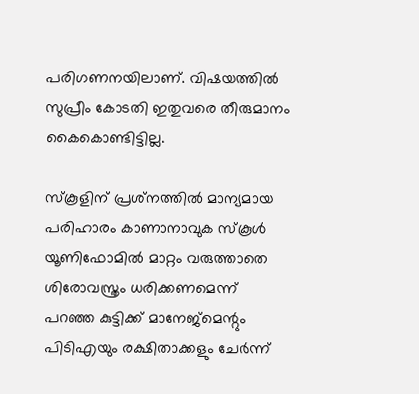പരിഗണനയിലാണ്. വിഷയത്തില്‍ സുപ്രീം കോടതി ഇതുവരെ തീരുമാനം കൈകൊണ്ടിട്ടില്ല.

സ്‌കൂളിന് പ്രശ്‌നത്തില്‍ മാന്യമായ പരിഹാരം കാണാനാവുക സ്‌കൂള്‍ യൂണിഫോമില്‍ മാറ്റം വരുത്താതെ ശിരോവസ്ത്രം ധരിക്കണമെന്ന് പറഞ്ഞ കുട്ടിക്ക് മാനേജ്‌മെന്റും പിടിഎയും രക്ഷിതാക്കളും ചേര്‍ന്ന്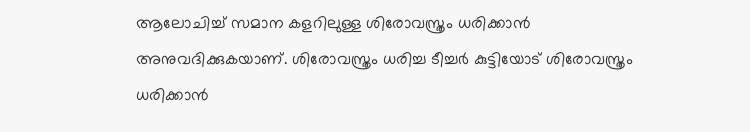ആലോചിച്ച് സമാന കളറിലുള്ള ശിരോവസ്ത്രം ധരിക്കാന്‍ അനുവദിക്കുകയാണ്. ശിരോവസ്ത്രം ധരിച്ച ടീച്ചര്‍ കുട്ടിയോട് ശിരോവസ്ത്രം ധരിക്കാന്‍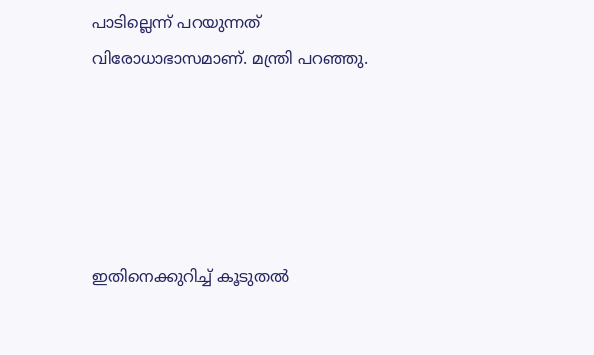പാടില്ലെന്ന് പറയുന്നത് വിരോധാഭാസമാണ്. മന്ത്രി പറഞ്ഞു.





ഇതിനെക്കുറിച്ച് കൂടുതല്‍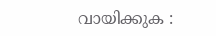വായിക്കുക :